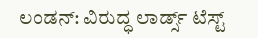ಲಂಡನ್: ವಿರುದ್ಧ ಲಾರ್ಡ್ಸ್ ಟೆಸ್ಟ್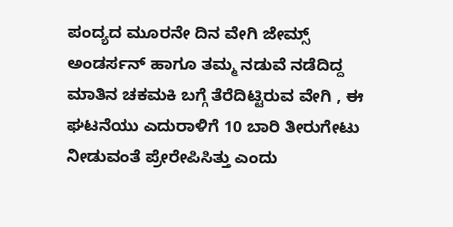ಪಂದ್ಯದ ಮೂರನೇ ದಿನ ವೇಗಿ ಜೇಮ್ಸ್ ಅಂಡರ್ಸನ್ ಹಾಗೂ ತಮ್ಮ ನಡುವೆ ನಡೆದಿದ್ದ ಮಾತಿನ ಚಕಮಕಿ ಬಗ್ಗೆ ತೆರೆದಿಟ್ಟಿರುವ ವೇಗಿ , ಈ ಘಟನೆಯು ಎದುರಾಳಿಗೆ 10 ಬಾರಿ ತೀರುಗೇಟು ನೀಡುವಂತೆ ಪ್ರೇರೇಪಿಸಿತ್ತು ಎಂದು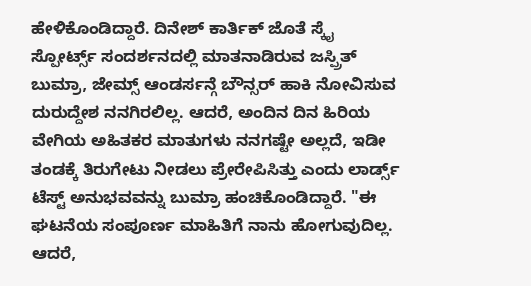ಹೇಳಿಕೊಂಡಿದ್ದಾರೆ. ದಿನೇಶ್ ಕಾರ್ತಿಕ್ ಜೊತೆ ಸ್ಕೈ ಸ್ಪೋರ್ಟ್ಸ್ ಸಂದರ್ಶನದಲ್ಲಿ ಮಾತನಾಡಿರುವ ಜಸ್ಪ್ರಿತ್ ಬುಮ್ರಾ, ಜೇಮ್ಸ್ ಆಂಡರ್ಸನ್ಗೆ ಬೌನ್ಸರ್ ಹಾಕಿ ನೋವಿಸುವ ದುರುದ್ದೇಶ ನನಗಿರಲಿಲ್ಲ. ಆದರೆ, ಅಂದಿನ ದಿನ ಹಿರಿಯ ವೇಗಿಯ ಅಹಿತಕರ ಮಾತುಗಳು ನನಗಷ್ಟೇ ಅಲ್ಲದೆ, ಇಡೀ ತಂಡಕ್ಕೆ ತಿರುಗೇಟು ನೀಡಲು ಪ್ರೇರೇಪಿಸಿತ್ತು ಎಂದು ಲಾರ್ಡ್ಸ್ ಟೆಸ್ಟ್ ಅನುಭವವನ್ನು ಬುಮ್ರಾ ಹಂಚಿಕೊಂಡಿದ್ದಾರೆ. "ಈ ಘಟನೆಯ ಸಂಪೂರ್ಣ ಮಾಹಿತಿಗೆ ನಾನು ಹೋಗುವುದಿಲ್ಲ. ಆದರೆ,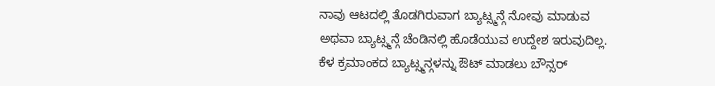ನಾವು ಆಟದಲ್ಲಿ ತೊಡಗಿರುವಾಗ ಬ್ಯಾಟ್ಸ್ಮನ್ಗೆ ನೋವು ಮಾಡುವ ಅಥವಾ ಬ್ಯಾಟ್ಸ್ಮನ್ಗೆ ಚೆಂಡಿನಲ್ಲಿ ಹೊಡೆಯುವ ಉದ್ದೇಶ ಇರುವುದಿಲ್ಲ. ಕೆಳ ಕ್ರಮಾಂಕದ ಬ್ಯಾಟ್ಸ್ಮನ್ಗಳನ್ನು ಔಟ್ ಮಾಡಲು ಬೌನ್ಸರ್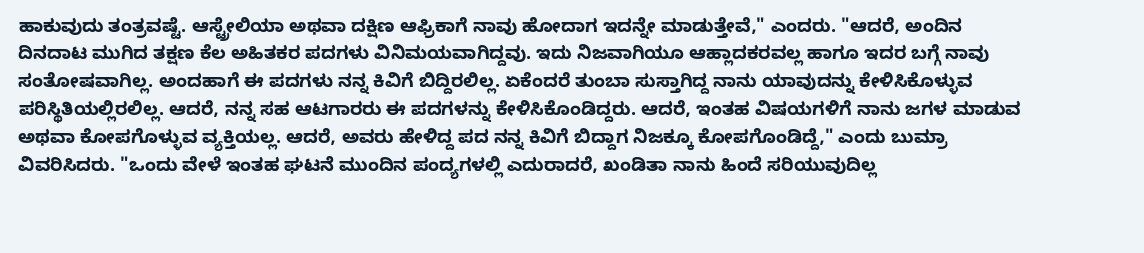ಹಾಕುವುದು ತಂತ್ರವಷ್ಟೆ. ಆಸ್ಟ್ರೇಲಿಯಾ ಅಥವಾ ದಕ್ಷಿಣ ಆಫ್ರಿಕಾಗೆ ನಾವು ಹೋದಾಗ ಇದನ್ನೇ ಮಾಡುತ್ತೇವೆ," ಎಂದರು. "ಆದರೆ, ಅಂದಿನ ದಿನದಾಟ ಮುಗಿದ ತಕ್ಷಣ ಕೆಲ ಅಹಿತಕರ ಪದಗಳು ವಿನಿಮಯವಾಗಿದ್ದವು. ಇದು ನಿಜವಾಗಿಯೂ ಆಹ್ಲಾದಕರವಲ್ಲ ಹಾಗೂ ಇದರ ಬಗ್ಗೆ ನಾವು ಸಂತೋಷವಾಗಿಲ್ಲ. ಅಂದಹಾಗೆ ಈ ಪದಗಳು ನನ್ನ ಕಿವಿಗೆ ಬಿದ್ದಿರಲಿಲ್ಲ. ಏಕೆಂದರೆ ತುಂಬಾ ಸುಸ್ತಾಗಿದ್ದ ನಾನು ಯಾವುದನ್ನು ಕೇಳಿಸಿಕೊಳ್ಳುವ ಪರಿಸ್ಥಿತಿಯಲ್ಲಿರಲಿಲ್ಲ. ಆದರೆ, ನನ್ನ ಸಹ ಆಟಗಾರರು ಈ ಪದಗಳನ್ನು ಕೇಳಿಸಿಕೊಂಡಿದ್ದರು. ಆದರೆ, ಇಂತಹ ವಿಷಯಗಳಿಗೆ ನಾನು ಜಗಳ ಮಾಡುವ ಅಥವಾ ಕೋಪಗೊಳ್ಳುವ ವ್ಯಕ್ತಿಯಲ್ಲ. ಆದರೆ, ಅವರು ಹೇಳಿದ್ದ ಪದ ನನ್ನ ಕಿವಿಗೆ ಬಿದ್ದಾಗ ನಿಜಕ್ಕೂ ಕೋಪಗೊಂಡಿದ್ದೆ," ಎಂದು ಬುಮ್ರಾ ವಿವರಿಸಿದರು. "ಒಂದು ವೇಳೆ ಇಂತಹ ಘಟನೆ ಮುಂದಿನ ಪಂದ್ಯಗಳಲ್ಲಿ ಎದುರಾದರೆ, ಖಂಡಿತಾ ನಾನು ಹಿಂದೆ ಸರಿಯುವುದಿಲ್ಲ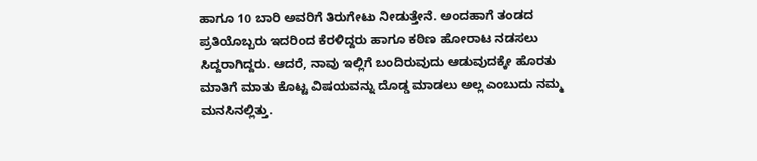ಹಾಗೂ 10 ಬಾರಿ ಅವರಿಗೆ ತಿರುಗೇಟು ನೀಡುತ್ತೇನೆ. ಅಂದಹಾಗೆ ತಂಡದ ಪ್ರತಿಯೊಬ್ಬರು ಇದರಿಂದ ಕೆರಳಿದ್ದರು ಹಾಗೂ ಕಠಿಣ ಹೋರಾಟ ನಡಸಲು ಸಿದ್ದರಾಗಿದ್ದರು. ಆದರೆ, ನಾವು ಇಲ್ಲಿಗೆ ಬಂದಿರುವುದು ಆಡುವುದಕ್ಕೇ ಹೊರತು ಮಾತಿಗೆ ಮಾತು ಕೊಟ್ಟ ವಿಷಯವನ್ನು ದೊಡ್ಡ ಮಾಡಲು ಅಲ್ಲ ಎಂಬುದು ನಮ್ಮ ಮನಸಿನಲ್ಲಿತ್ತು.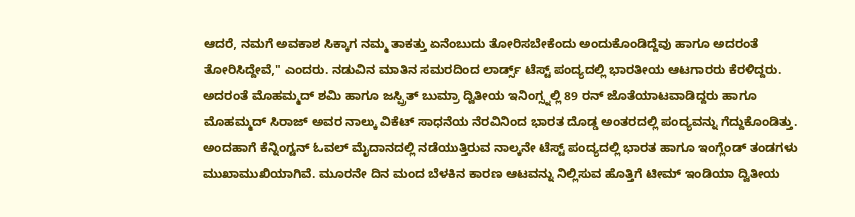ಆದರೆ, ನಮಗೆ ಅವಕಾಶ ಸಿಕ್ಕಾಗ ನಮ್ಮ ತಾಕತ್ತು ಏನೆಂಬುದು ತೋರಿಸಬೇಕೆಂದು ಅಂದುಕೊಂಡಿದ್ದೆವು ಹಾಗೂ ಅದರಂತೆ ತೋರಿಸಿದ್ದೇವೆ," ಎಂದರು. ನಡುವಿನ ಮಾತಿನ ಸಮರದಿಂದ ಲಾರ್ಡ್ಸ್ ಟೆಸ್ಟ್ ಪಂದ್ಯದಲ್ಲಿ ಭಾರತೀಯ ಆಟಗಾರರು ಕೆರಳಿದ್ದರು. ಅದರಂತೆ ಮೊಹಮ್ಮದ್ ಶಮಿ ಹಾಗೂ ಜಸ್ಪ್ರಿತ್ ಬುಮ್ರಾ ದ್ವಿತೀಯ ಇನಿಂಗ್ಸ್ನಲ್ಲಿ 89 ರನ್ ಜೊತೆಯಾಟವಾಡಿದ್ದರು ಹಾಗೂ ಮೊಹಮ್ಮದ್ ಸಿರಾಜ್ ಅವರ ನಾಲ್ಕು ವಿಕೆಟ್ ಸಾಧನೆಯ ನೆರವಿನಿಂದ ಭಾರತ ದೊಡ್ಡ ಅಂತರದಲ್ಲಿ ಪಂದ್ಯವನ್ನು ಗೆದ್ದುಕೊಂಡಿತ್ತು. ಅಂದಹಾಗೆ ಕೆನ್ನಿಂಗ್ಟನ್ ಓವಲ್ ಮೈದಾನದಲ್ಲಿ ನಡೆಯುತ್ತಿರುವ ನಾಲ್ಕನೇ ಟೆಸ್ಟ್ ಪಂದ್ಯದಲ್ಲಿ ಭಾರತ ಹಾಗೂ ಇಂಗ್ಲೆಂಡ್ ತಂಡಗಳು ಮುಖಾಮುಖಿಯಾಗಿವೆ. ಮೂರನೇ ದಿನ ಮಂದ ಬೆಳಕಿನ ಕಾರಣ ಆಟವನ್ನು ನಿಲ್ಲಿಸುವ ಹೊತ್ತಿಗೆ ಟೀಮ್ ಇಂಡಿಯಾ ದ್ವಿತೀಯ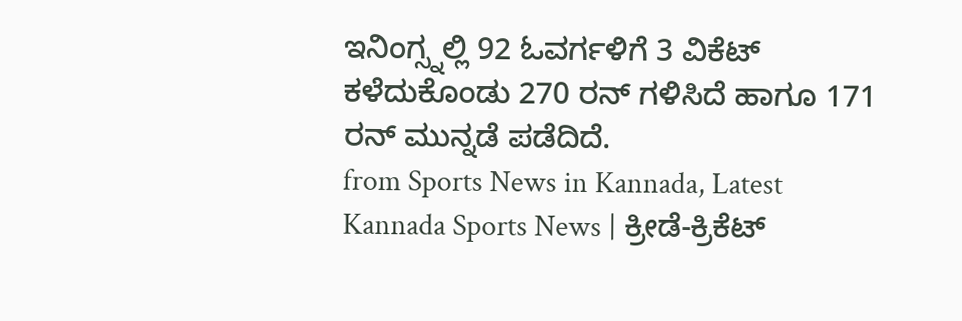ಇನಿಂಗ್ಸ್ನಲ್ಲಿ 92 ಓವರ್ಗಳಿಗೆ 3 ವಿಕೆಟ್ ಕಳೆದುಕೊಂಡು 270 ರನ್ ಗಳಿಸಿದೆ ಹಾಗೂ 171 ರನ್ ಮುನ್ನಡೆ ಪಡೆದಿದೆ.
from Sports News in Kannada, Latest Kannada Sports News | ಕ್ರೀಡೆ-ಕ್ರಿಕೆಟ್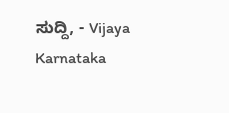ಸುದ್ದಿ, - Vijaya Karnataka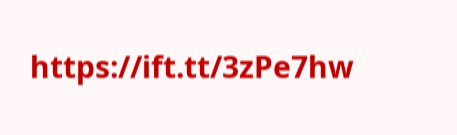https://ift.tt/3zPe7hw